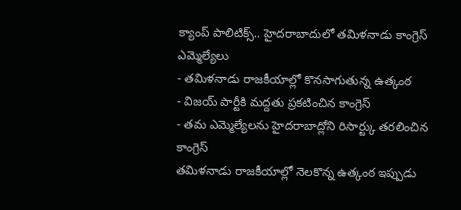క్యాంప్ పాలిటిక్స్.. హైదరాబాదులో తమిళనాడు కాంగ్రెస్ ఎమ్మెల్యేలు
- తమిళనాడు రాజకీయాల్లో కొనసాగుతున్న ఉత్కంఠ
- విజయ్ పార్టీకి మద్దతు ప్రకటించిన కాంగ్రెస్
- తమ ఎమ్మెల్యేలను హైదరాబాద్లోని రిసార్ట్కు తరలించిన కాంగ్రెస్
తమిళనాడు రాజకీయాల్లో నెలకొన్న ఉత్కంఠ ఇప్పుడు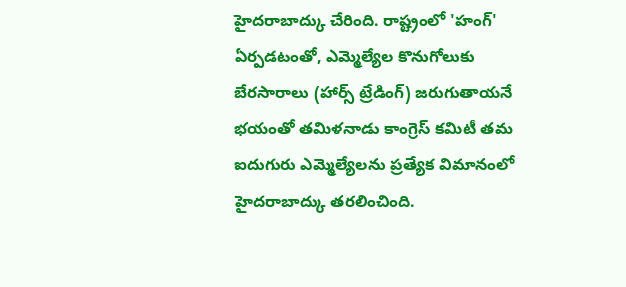హైదరాబాద్కు చేరింది. రాష్ట్రంలో 'హంగ్' ఏర్పడటంతో, ఎమ్మెల్యేల కొనుగోలుకు బేరసారాలు (హార్స్ ట్రేడింగ్) జరుగుతాయనే భయంతో తమిళనాడు కాంగ్రెస్ కమిటీ తమ ఐదుగురు ఎమ్మెల్యేలను ప్రత్యేక విమానంలో హైదరాబాద్కు తరలించింది.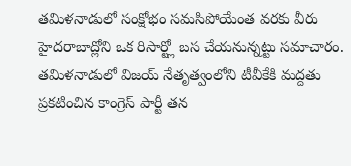తమిళనాడులో సంక్షోభం సమసిపోయేంత వరకు వీరు హైదరాబాద్లోని ఒక రిసార్ట్లో బస చేయనున్నట్టు సమాచారం.
తమిళనాడులో విజయ్ నేతృత్వంలోని టీవీకేకి మద్దతు ప్రకటించిన కాంగ్రెస్ పార్టీ తన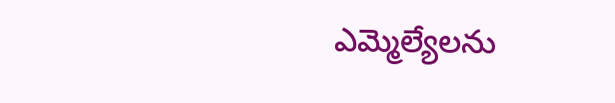ఎమ్మెల్యేలను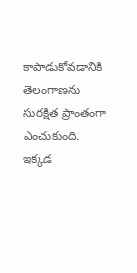కాపాడుకోవడానికి తెలంగాణను సురక్షిత ప్రాంతంగా ఎంచుకుంది. ఇక్కడ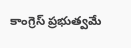కాంగ్రెస్ ప్రభుత్వమే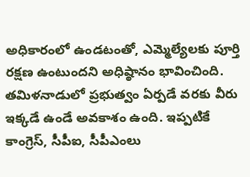అధికారంలో ఉండటంతో, ఎమ్మెల్యేలకు పూర్తి రక్షణ ఉంటుందని అధిష్ఠానం భావించింది. తమిళనాడులో ప్రభుత్వం ఏర్పడే వరకు వీరు ఇక్కడే ఉండే అవకాశం ఉంది. ఇప్పటికే కాంగ్రెస్, సీపీఐ, సీపీఎంలు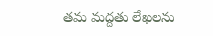తమ మద్దతు లేఖలను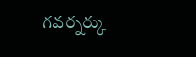గవర్నర్కు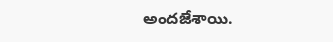అందజేశాయి.